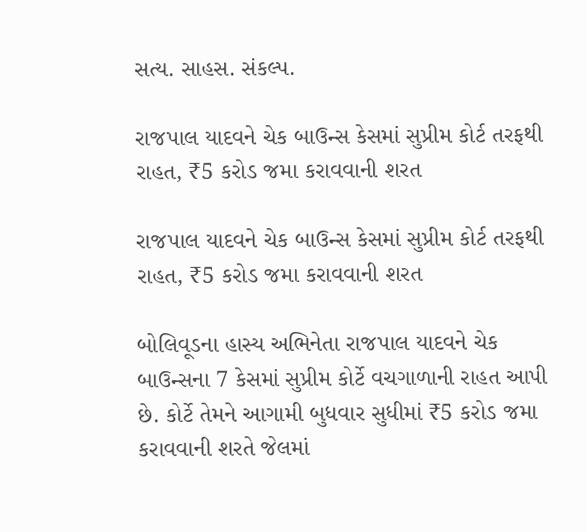સત્ય. સાહસ. સંકલ્પ.

રાજપાલ યાદવને ચેક બાઉન્સ કેસમાં સુપ્રીમ કોર્ટ તરફથી રાહત, ₹5 કરોડ જમા કરાવવાની શરત

રાજપાલ યાદવને ચેક બાઉન્સ કેસમાં સુપ્રીમ કોર્ટ તરફથી રાહત, ₹5 કરોડ જમા કરાવવાની શરત

બોલિવૂડના હાસ્ય અભિનેતા રાજપાલ યાદવને ચેક બાઉન્સના 7 કેસમાં સુપ્રીમ કોર્ટે વચગાળાની રાહત આપી છે. કોર્ટે તેમને આગામી બુધવાર સુધીમાં ₹5 કરોડ જમા કરાવવાની શરતે જેલમાં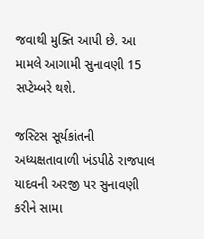જવાથી મુક્તિ આપી છે. આ મામલે આગામી સુનાવણી 15 સપ્ટેમ્બરે થશે.

જસ્ટિસ સૂર્યકાંતની અધ્યક્ષતાવાળી ખંડપીઠે રાજપાલ યાદવની અરજી પર સુનાવણી કરીને સામા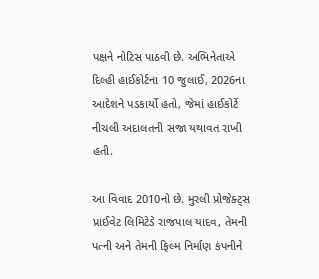પક્ષને નોટિસ પાઠવી છે. અભિનેતાએ દિલ્હી હાઈકોર્ટના 10 જુલાઈ, 2026ના આદેશને પડકાર્યો હતો, જેમાં હાઈકોર્ટે નીચલી અદાલતની સજા યથાવત રાખી હતી.

આ વિવાદ 2010નો છે. મુરલી પ્રોજેક્ટ્સ પ્રાઈવેટ લિમિટેડે રાજપાલ યાદવ, તેમની પત્ની અને તેમની ફિલ્મ નિર્માણ કંપનીને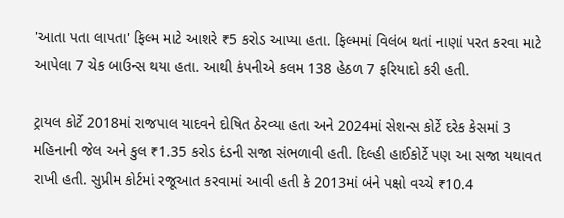'આતા પતા લાપતા' ફિલ્મ માટે આશરે ₹5 કરોડ આપ્યા હતા. ફિલ્મમાં વિલંબ થતાં નાણાં પરત કરવા માટે આપેલા 7 ચેક બાઉન્સ થયા હતા. આથી કંપનીએ કલમ 138 હેઠળ 7 ફરિયાદો કરી હતી.

ટ્રાયલ કોર્ટે 2018માં રાજપાલ યાદવને દોષિત ઠેરવ્યા હતા અને 2024માં સેશન્સ કોર્ટે દરેક કેસમાં 3 મહિનાની જેલ અને કુલ ₹1.35 કરોડ દંડની સજા સંભળાવી હતી. દિલ્હી હાઈકોર્ટે પણ આ સજા યથાવત રાખી હતી. સુપ્રીમ કોર્ટમાં રજૂઆત કરવામાં આવી હતી કે 2013માં બંને પક્ષો વચ્ચે ₹10.4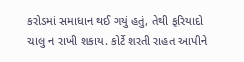કરોડમાં સમાધાન થઈ ગયું હતું, તેથી ફરિયાદો ચાલુ ન રાખી શકાય. કોર્ટે શરતી રાહત આપીને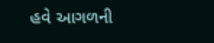હવે આગળની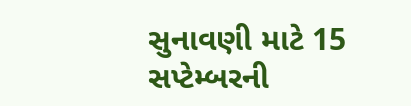સુનાવણી માટે 15 સપ્ટેમ્બરની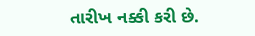તારીખ નક્કી કરી છે.